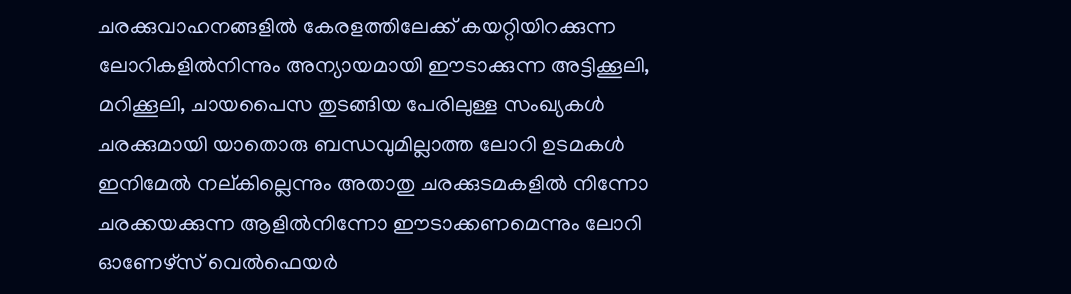ചരക്കുവാഹനങ്ങളിൽ കേരളത്തിലേക്ക് കയറ്റിയിറക്കുന്ന ലോറികളിൽനിന്നും അന്യായമായി ഈടാക്കുന്ന അട്ടിക്കൂലി, മറിക്കൂലി, ചായപൈസ തുടങ്ങിയ പേരിലുള്ള സംഖ്യകൾ ചരക്കുമായി യാതൊരു ബന്ധവുമില്ലാത്ത ലോറി ഉടമകൾ ഇനിമേൽ നല്കില്ലെന്നും അതാതു ചരക്കുടമകളിൽ നിന്നോ ചരക്കയക്കുന്ന ആളിൽനിന്നോ ഈടാക്കണമെന്നും ലോറി ഓണേഴ്സ് വെൽഫെയർ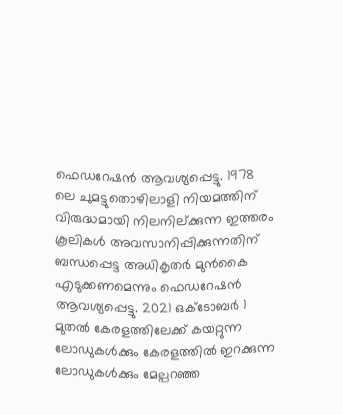ഫെഡറേഷൻ ആവശ്യപ്പെട്ടു. 1978 ലെ ചുമട്ടുതൊഴിലാളി നിയമത്തിന് വിരുദ്ധമായി നിലനില്ക്കുന്ന ഇത്തരം കൂലികൾ അവസാനിപ്പിക്കുന്നതിന് ബന്ധപ്പെട്ട അധികൃതർ മുൻകൈ എടുക്കണമെന്നും ഫെഡറേഷൻ ആവശ്യപ്പെട്ടു. 2021 ഒക്ടോബർ 1 മുതൽ കേരളത്തിലേക്ക് കയറ്റുന്ന ലോഡുകൾക്കും കേരളത്തിൽ ഇറക്കുന്ന ലോഡുകൾക്കും മേല്പറഞ്ഞ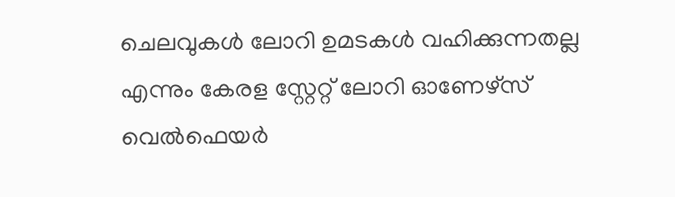ചെലവുകൾ ലോറി ഉമടകൾ വഹിക്കുന്നതല്ല എന്നും കേരള സ്റ്റേറ്റ് ലോറി ഓണേഴ്സ് വെൽഫെയർ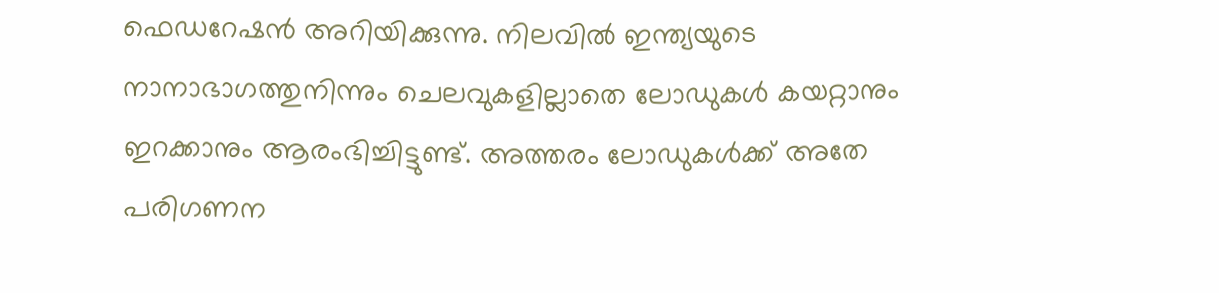ഫെഡറേഷൻ അറിയിക്കുന്നു. നിലവിൽ ഇന്ത്യയുടെ നാനാഭാഗത്തുനിന്നും ചെലവുകളില്ലാതെ ലോഡുകൾ കയറ്റാനും ഇറക്കാനും ആരംഭിച്ചിട്ടുണ്ട്. അത്തരം ലോഡുകൾക്ക് അതേ പരിഗണന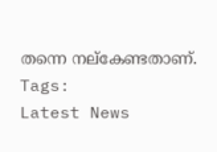തന്നെ നല്കേണ്ടതാണ്.
Tags:
Latest News